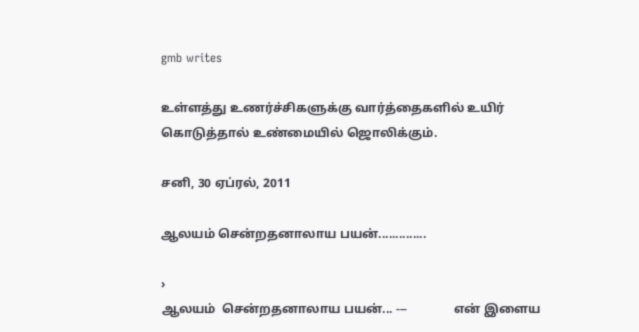gmb writes

உள்ளத்து உணர்ச்சிகளுக்கு வார்த்தைகளில் உயிர் கொடுத்தால் உண்மையில் ஜொலிக்கும்.

சனி, 30 ஏப்ரல், 2011

ஆலயம் சென்றதனாலாய பயன்..............

›
ஆலயம்  சென்றதனாலாய பயன்... ---               என் இளைய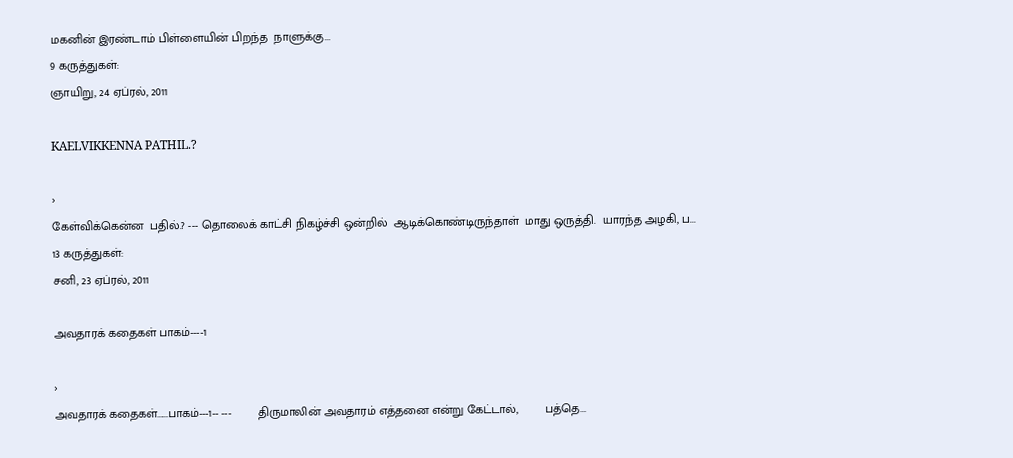மகனின் இரண்டாம் பிள்ளையின் பிறந்த  நாளுக்கு...
9 கருத்துகள்:
ஞாயிறு, 24 ஏப்ரல், 2011

KAELVIKKENNA PATHIL.?

›
கேள்விக்கென்ன  பதில்.? --- தொலைக் காட்சி நிகழ்ச்சி ஒன்றில்  ஆடிக்கொண்டிருந்தாள்  மாது ஒருத்தி.  யாரந்த அழகி, ப...
13 கருத்துகள்:
சனி, 23 ஏப்ரல், 2011

அவதாரக் கதைகள் பாகம்----1

›
அவதாரக் கதைகள்......பாகம்---1-- ---        திருமாலின் அவதாரம் எத்தனை என்று கேட்டால்,        பத்தெ...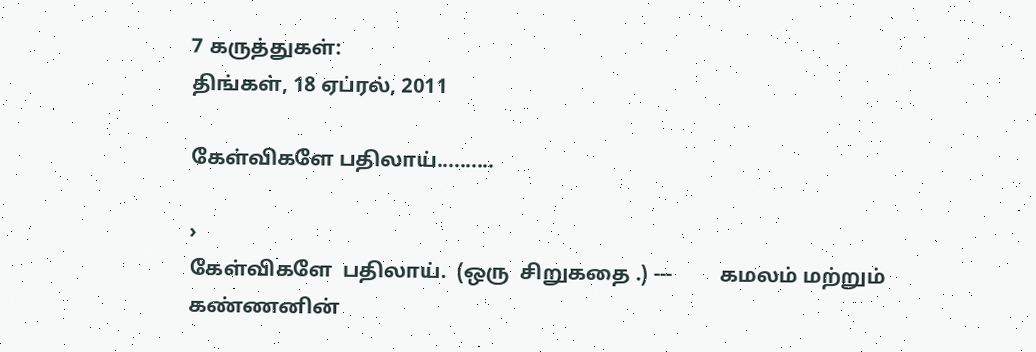7 கருத்துகள்:
திங்கள், 18 ஏப்ரல், 2011

கேள்விகளே பதிலாய்..........

›
கேள்விகளே  பதிலாய்.  (ஒரு  சிறுகதை .) ---         கமலம் மற்றும் கண்ணனின்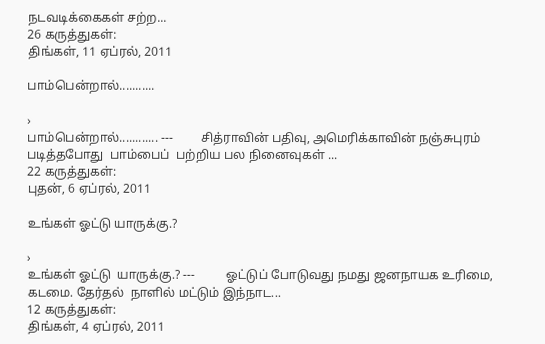நடவடிக்கைகள் சற்ற...
26 கருத்துகள்:
திங்கள், 11 ஏப்ரல், 2011

பாம்பென்றால்...........

›
பாம்பென்றால்............ ---         சித்ராவின் பதிவு, அமெரிக்காவின் நஞ்சுபுரம் படித்தபோது  பாம்பைப்  பற்றிய பல நினைவுகள் ...
22 கருத்துகள்:
புதன், 6 ஏப்ரல், 2011

உங்கள் ஓட்டு யாருக்கு.?

›
உங்கள் ஓட்டு  யாருக்கு.? ---          ஓட்டுப் போடுவது நமது ஜனநாயக உரிமை, கடமை. தேர்தல்  நாளில் மட்டும் இந்நாட...
12 கருத்துகள்:
திங்கள், 4 ஏப்ரல், 2011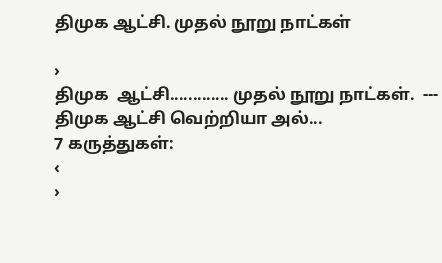திமுக ஆட்சி. முதல் நூறு நாட்கள்

›
திமுக  ஆட்சி............. முதல் நூறு நாட்கள்.  ---            திமுக ஆட்சி வெற்றியா அல்...
7 கருத்துகள்:
‹
›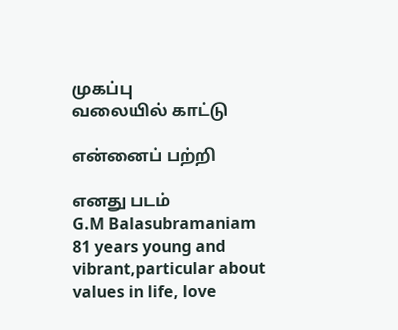முகப்பு
வலையில் காட்டு

என்னைப் பற்றி

எனது படம்
G.M Balasubramaniam
81 years young and vibrant,particular about values in life, love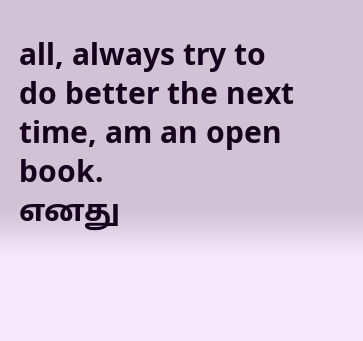all, always try to do better the next time, am an open book.
எனது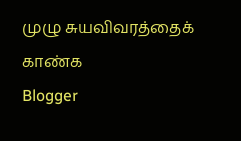முழு சுயவிவரத்தைக் காண்க
Blogger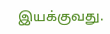இயக்குவது.